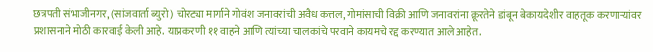छत्रपती संभाजीनगर, (सांजवार्ता ब्युरो) चोरट्या मार्गाने गोवंश जनावरांची अवैध कत्तल, गोमांसाची विक्री आणि जनावरांना क्रूरतेने डांबून बेकायदेशीर वाहतूक करणाऱ्यांवर प्रशासनाने मोठी कारवाई केली आहे. याप्रकरणी ११ वाहने आणि त्यांच्या चालकांचे परवाने कायमचे रद्द करण्यात आले आहेत.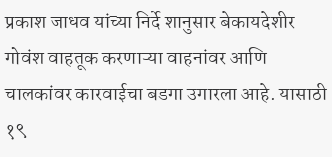प्रकाश जाधव यांच्या निर्दे शानुसार बेकायदेशीर गोवंश वाहतूक करणाऱ्या वाहनांवर आणि चालकांवर कारवाईचा बडगा उगारला आहे. यासाठी १९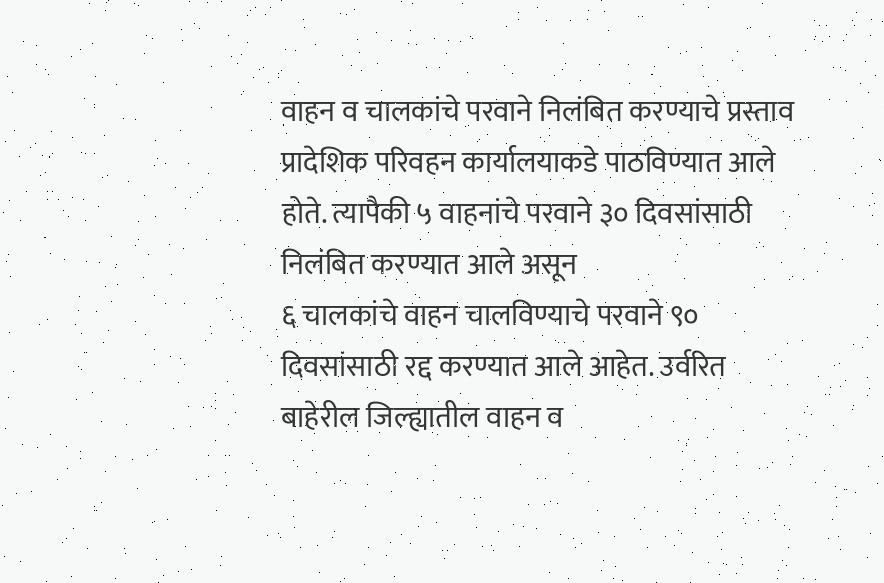वाहन व चालकांचे परवाने निलंबित करण्याचे प्रस्ताव प्रादेशिक परिवहन कार्यालयाकडे पाठविण्यात आले होते. त्यापैकी ५ वाहनांचे परवाने ३० दिवसांसाठी निलंबित करण्यात आले असून
६ चालकांचे वाहन चालविण्याचे परवाने ९० दिवसांसाठी रद्द करण्यात आले आहेत. उर्वरित बाहेरील जिल्ह्यातील वाहन व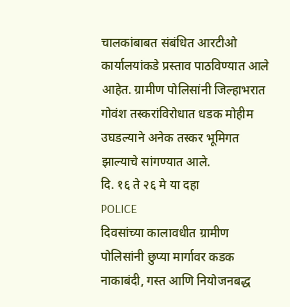चालकांबाबत संबंधित आरटीओ कार्यालयांकडे प्रस्ताव पाठविण्यात आले आहेत. ग्रामीण पोलिसांनी जिल्हाभरात गोवंश तस्करांविरोधात धडक मोहीम उघडल्याने अनेक तस्कर भूमिगत झाल्याचे सांगण्यात आले.
दि. १६ ते २६ मे या दहा
POLICE
दिवसांच्या कालावधीत ग्रामीण पोलिसांनी छुप्या मार्गावर कडक नाकाबंदी, गस्त आणि नियोजनबद्ध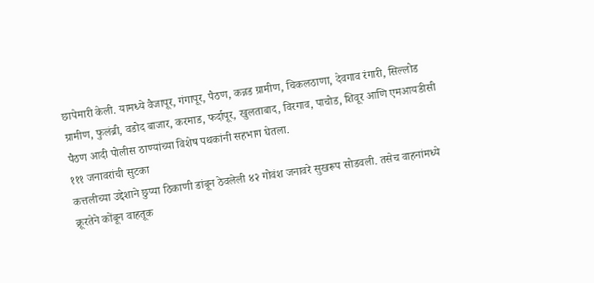छापेमारी केली. यामध्ये वैजापूर, गंगापूर, पैठण, कन्नड ग्रामीण, चिकलठाणा, देवगाव रंगारी, सिल्लोड ग्रामीण, फुलंब्री, वडोद बाजार, करमाड, फर्दापूर, खुलताबाद, विरगाव, पाचोड, शिवूर आणि एमआयडीसी पैठण आदी पोलीस ठाण्यांच्या विशेष पथकांनी सहभाग घेतला.
१११ जनावरांची सुटका
कत्तलीच्या उद्देशाने छुप्या ठिकाणी डांबून ठेवलेली ४२ गोवंश जनावरे सुखरूप सोडवली. तसेच वाहनांमध्ये क्रूरतेने कोंबून वाहतूक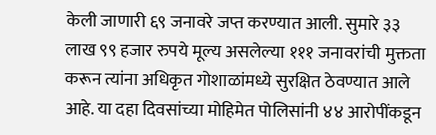केली जाणारी ६९ जनावरे जप्त करण्यात आली. सुमारे ३३ लाख ९९ हजार रुपये मूल्य असलेल्या १११ जनावरांची मुक्तता करून त्यांना अधिकृत गोशाळांमध्ये सुरक्षित ठेवण्यात आले आहे. या दहा दिवसांच्या मोहिमेत पोलिसांनी ४४ आरोपींकडून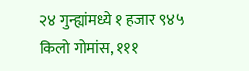२४ गुन्ह्यांमध्ये १ हजार ९४५ किलो गोमांस, १११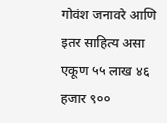गोवंश जनावरे आणि इतर साहित्य असा एकूण ५५ लाख ४६ हजार ९००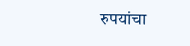रुपयांचा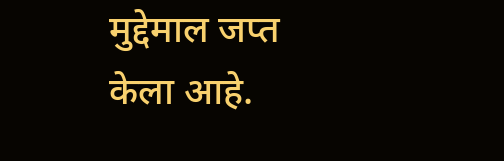मुद्देमाल जप्त केला आहे.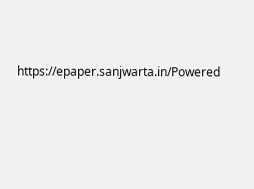https://epaper.sanjwarta.in/Powered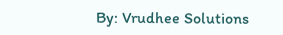By: Vrudhee Solutions